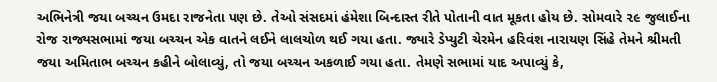અભિનેત્રી જયા બચ્ચન ઉમદા રાજનેતા પણ છે. તેઓ સંસદમાં હંમેશા બિન્દાસ્ત રીતે પોતાની વાત મૂકતા હોય છે. સોમવારે ૨૯ જુલાઈના રોજ રાજ્યસભામાં જયા બચ્ચન એક વાતને લઈને લાલચોળ થઈ ગયા હતા. જ્યારે ડેપ્યુટી ચેરમેન હરિવંશ નારાયણ સિંહે તેમને શ્રીમતી જયા અમિતાભ બચ્ચન કહીને બોલાવ્યું, તો જયા બચ્ચન અકળાઈ ગયા હતા. તેમણે સભામાં યાદ અપાવ્યું કે,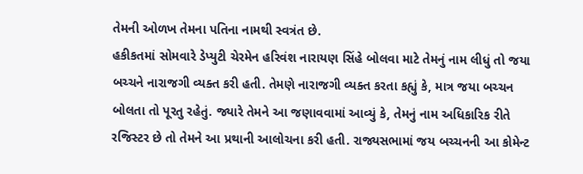તેમની ઓળખ તેમના પતિના નામથી સ્વત્રંત છે.
હકીકતમાં સોમવારે ડેપ્યુટી ચેરમેન હરિવંશ નારાયણ સિંહે બોલવા માટે તેમનું નામ લીધું તો જયા બચ્ચને નારાજગી વ્યક્ત કરી હતી. તેમણે નારાજગી વ્યક્ત કરતા કહ્યું કે, માત્ર જયા બચ્ચન બોલતા તો પૂરતુ રહેતું. જ્યારે તેમને આ જણાવવામાં આવ્યું કે, તેમનું નામ અધિકારિક રીતે રજિસ્ટર છે તો તેમને આ પ્રથાની આલોચના કરી હતી. રાજ્યસભામાં જય બચ્ચનની આ કોમેન્ટ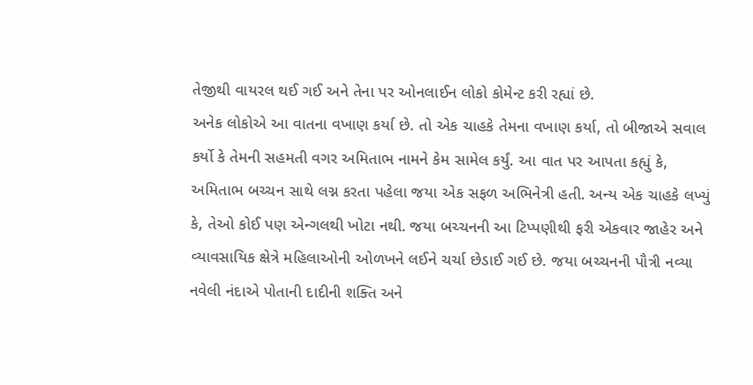તેજીથી વાયરલ થઈ ગઈ અને તેના પર ઓનલાઈન લોકો કોમેન્ટ કરી રહ્યાં છે.
અનેક લોકોએ આ વાતના વખાણ કર્યા છે. તો એક ચાહકે તેમના વખાણ કર્યા, તો બીજાએ સવાલ કર્યો કે તેમની સહમતી વગર અમિતાભ નામને કેમ સામેલ કર્યું. આ વાત પર આપતા કહ્યું કે, અમિતાભ બચ્ચન સાથે લગ્ન કરતા પહેલા જયા એક સફળ અભિનેત્રી હતી. અન્ય એક ચાહકે લખ્યું કે, તેઓ કોઈ પણ એન્ગલથી ખોટા નથી. જયા બચ્ચનની આ ટિપ્પણીથી ફરી એકવાર જાહેર અને વ્યાવસાયિક ક્ષેત્રે મહિલાઓની ઓળખને લઈને ચર્ચા છેડાઈ ગઈ છે. જયા બચ્ચનની પૌત્રી નવ્યા નવેલી નંદાએ પોતાની દાદીની શક્તિ અને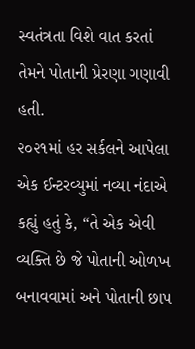સ્વતંત્રતા વિશે વાત કરતાં તેમને પોતાની પ્રેરણા ગણાવી હતી.
૨૦૨૧માં હર સર્કલને આપેલા એક ઈન્ટરવ્યુમાં નવ્યા નંદાએ કહ્યું હતું કે, “તે એક એવી વ્યક્તિ છે જે પોતાની ઓળખ બનાવવામાં અને પોતાની છાપ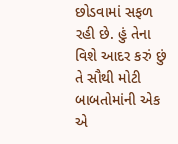છોડવામાં સફળ રહી છે. હું તેના વિશે આદર કરું છું તે સૌથી મોટી બાબતોમાંની એક એ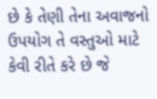છે કે તેણી તેના અવાજનો ઉપયોગ તે વસ્તુઓ માટે કેવી રીતે કરે છે જે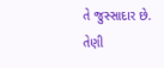તે જુસ્સાદાર છે. તેણી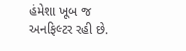હંમેશા ખૂબ જ અનફિલ્ટર રહી છે.